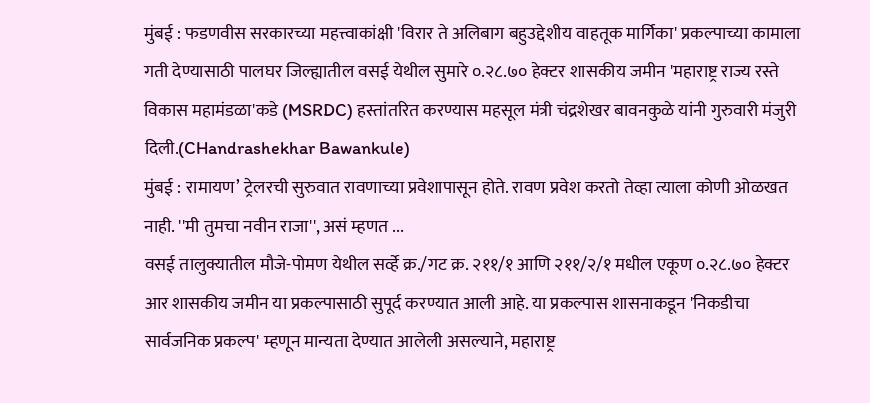मुंबई : फडणवीस सरकारच्या महत्त्वाकांक्षी 'विरार ते अलिबाग बहुउद्देशीय वाहतूक मार्गिका' प्रकल्पाच्या कामाला गती देण्यासाठी पालघर जिल्ह्यातील वसई येथील सुमारे ०.२८.७० हेक्टर शासकीय जमीन 'महाराष्ट्र राज्य रस्ते विकास महामंडळा'कडे (MSRDC) हस्तांतरित करण्यास महसूल मंत्री चंद्रशेखर बावनकुळे यांनी गुरुवारी मंजुरी दिली.(CHandrashekhar Bawankule)
मुंबई : रामायण’ ट्रेलरची सुरुवात रावणाच्या प्रवेशापासून होते. रावण प्रवेश करतो तेव्हा त्याला कोणी ओळखत नाही. ''मी तुमचा नवीन राजा'', असं म्हणत ...
वसई तालुक्यातील मौजे-पोमण येथील सर्व्हे क्र./गट क्र. २११/१ आणि २११/२/१ मधील एकूण ०.२८.७० हेक्टर आर शासकीय जमीन या प्रकल्पासाठी सुपूर्द करण्यात आली आहे. या प्रकल्पास शासनाकडून 'निकडीचा सार्वजनिक प्रकल्प' म्हणून मान्यता देण्यात आलेली असल्याने, महाराष्ट्र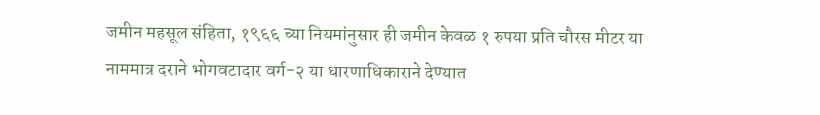जमीन महसूल संहिता, १९६६ च्या नियमांनुसार ही जमीन केवळ १ रुपया प्रति चौरस मीटर या नाममात्र दराने भोगवटादार वर्ग-२ या धारणाधिकाराने देण्यात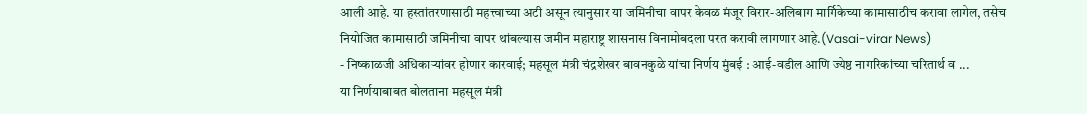आली आहे. या हस्तांतरणासाठी महत्त्वाच्या अटी असून त्यानुसार या जमिनीचा वापर केवळ मंजूर विरार-अलिबाग मार्गिकेच्या कामासाठीच करावा लागेल, तसेच नियोजित कामासाठी जमिनीचा वापर थांबल्यास जमीन महाराष्ट्र शासनास विनामोबदला परत करावी लागणार आहे.(Vasai-virar News)
- निष्काळजी अधिकाऱ्यांवर होणार कारवाई; महसूल मंत्री चंद्रशेखर बावनकुळे यांचा निर्णय मुंबई : आई-वडील आणि ज्येष्ठ नागरिकांच्या चरितार्थ व ...
या निर्णयाबाबत बोलताना महसूल मंत्री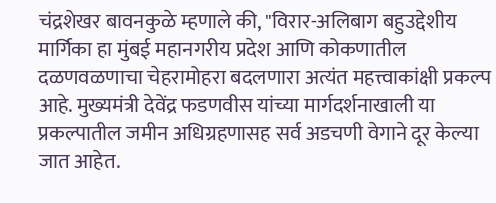चंद्रशेखर बावनकुळे म्हणाले की, "विरार-अलिबाग बहुउद्देशीय मार्गिका हा मुंबई महानगरीय प्रदेश आणि कोकणातील दळणवळणाचा चेहरामोहरा बदलणारा अत्यंत महत्त्वाकांक्षी प्रकल्प आहे. मुख्यमंत्री देवेंद्र फडणवीस यांच्या मार्गदर्शनाखाली या प्रकल्पातील जमीन अधिग्रहणासह सर्व अडचणी वेगाने दूर केल्या जात आहेत.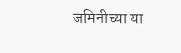जमिनीच्या या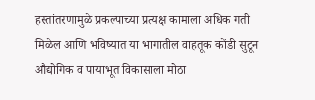हस्तांतरणामुळे प्रकल्पाच्या प्रत्यक्ष कामाला अधिक गती मिळेल आणि भविष्यात या भागातील वाहतूक कोंडी सुटून औद्योगिक व पायाभूत विकासाला मोठा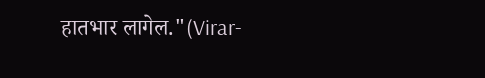हातभार लागेल."(Virar-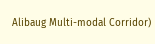Alibaug Multi-modal Corridor)